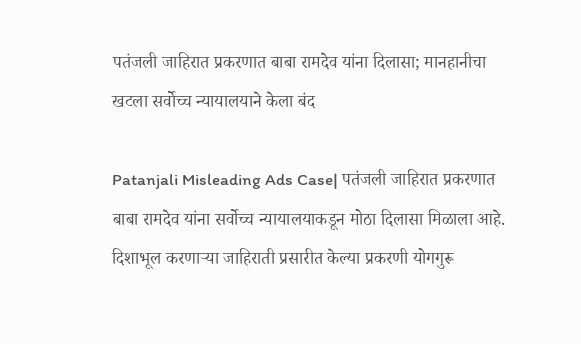पतंजली जाहिरात प्रकरणात बाबा रामदेव यांना दिलासा; मानहानीचा खटला सर्वोच्च न्यायालयाने केला बंद

Patanjali Misleading Ads Case| पतंजली जाहिरात प्रकरणात बाबा रामदेव यांना सर्वोच्च न्यायालयाकडून मोठा दिलासा मिळाला आहे. दिशाभूल करणाऱ्या जाहिराती प्रसारीत केल्या प्रकरणी योगगुरू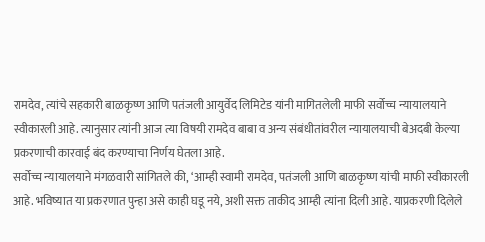रामदेव, त्यांचे सहकारी बाळकृष्ण आणि पतंजली आयुर्वेद लिमिटेड यांनी मागितलेली माफी सर्वोच्च न्यायालयाने स्वीकारली आहे. त्यानुसार त्यांनी आज त्या विषयी रामदेव बाबा व अन्य संबंधीतांवरील न्यायालयाची बेअदबी केल्या प्रकरणाची कारवाई बंद करण्याचा निर्णय घेतला आहे.
सर्वोच्च न्यायालयाने मंगळवारी सांगितले की, ‘आम्ही स्वामी रामदेव, पतंजली आणि बाळकृष्ण यांची माफी स्वीकारली आहे. भविष्यात या प्रकरणात पुन्हा असे काही घडू नये, अशी सक्त ताकीद आम्ही त्यांना दिली आहे. याप्रकरणी दिलेले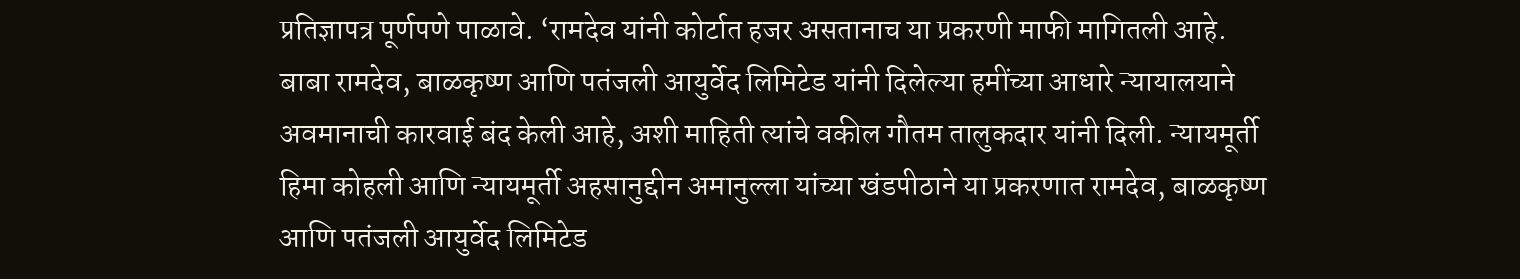प्रतिज्ञापत्र पूर्णपणे पाळावे. ‘रामदेव यांनी कोर्टात हजर असतानाच या प्रकरणी माफी मागितली आहे.
बाबा रामदेव, बाळकृष्ण आणि पतंजली आयुर्वेद लिमिटेड यांनी दिलेल्या हमींच्या आधारे न्यायालयाने अवमानाची कारवाई बंद केली आहे, अशी माहिती त्यांचे वकील गौतम तालुकदार यांनी दिली. न्यायमूर्ती हिमा कोहली आणि न्यायमूर्ती अहसानुद्दीन अमानुल्ला यांच्या खंडपीठाने या प्रकरणात रामदेव, बाळकृष्ण आणि पतंजली आयुर्वेद लिमिटेड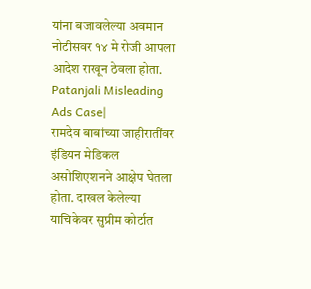यांना बजावलेल्या अवमान नोटीसवर १४ मे रोजी आपला आदेश राखून ठेवला होता. Patanjali Misleading Ads Case|
रामदेव बाबांच्या जाहीरातींवर इंडियन मेडिकल असोशिएशनने आक्षेप घेतला होता. दाखल केलेल्या याचिकेवर सुप्रीम कोर्टात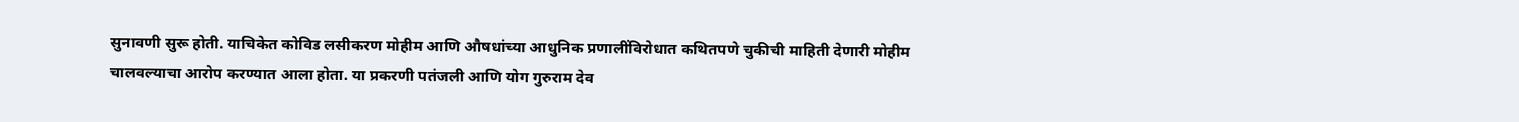सुनावणी सुरू होती. याचिकेत कोविड लसीकरण मोहीम आणि औषधांच्या आधुनिक प्रणालींविरोधात कथितपणे चुकीची माहिती देणारी मोहीम चालवल्याचा आरोप करण्यात आला होता. या प्रकरणी पतंजली आणि योग गुरुराम देव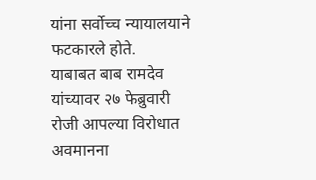यांना सर्वोच्च न्यायालयाने फटकारले होते.
याबाबत बाब रामदेव यांच्यावर २७ फेब्रुवारी रोजी आपल्या विरोधात अवमानना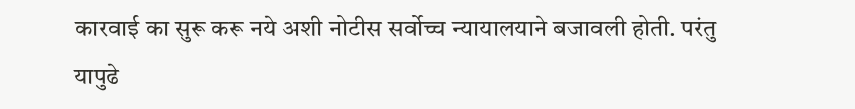कारवाई का सुरू करू नये अशी नोटीस सर्वोच्च न्यायालयाने बजावली होती. परंतु यापुढे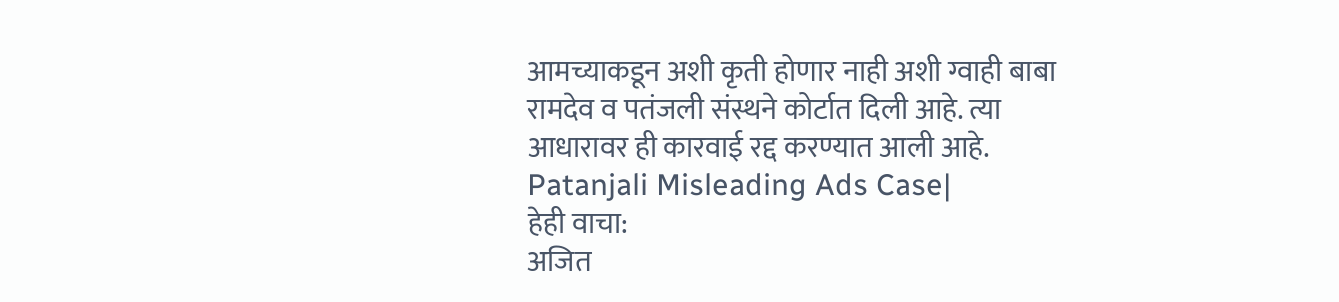आमच्याकडून अशी कृती होणार नाही अशी ग्वाही बाबा रामदेव व पतंजली संस्थने कोर्टात दिली आहे. त्या आधारावर ही कारवाई रद्द करण्यात आली आहे. Patanjali Misleading Ads Case|
हेही वाचा:
अजित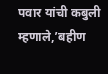पवार यांची कबुली म्हणाले,’बहीण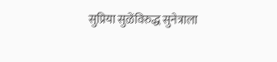सुप्रिया सुळेंविरुद्ध सुनेत्राला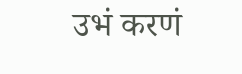उभं करणं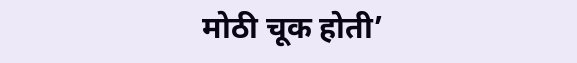मोठी चूक होती’